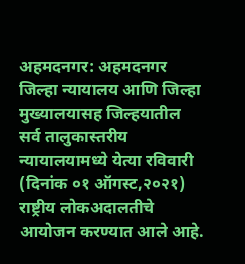अहमदनगर: अहमदनगर जिल्हा न्यायालय आणि जिल्हा मुख्यालयासह जिल्हयातील सर्व तालुकास्तरीय न्यायालयामध्ये येत्या रविवारी (दिनांक ०१ ऑगस्ट,२०२१) राष्ट्रीय लोकअदालतीचे आयोजन करण्यात आले आहे.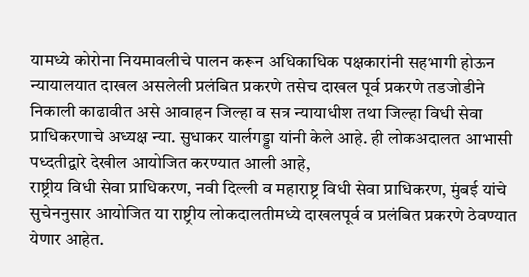यामध्ये कोरोना नियमावलीचे पालन करून अधिकाधिक पक्षकारांनी सहभागी होऊन न्यायालयात दाखल असलेली प्रलंबित प्रकरणे तसेच दाखल पूर्व प्रकरणे तडजोडीने निकाली काढावीत असे आवाहन जिल्हा व सत्र न्यायाधीश तथा जिल्हा विधी सेवा प्राधिकरणाचे अध्यक्ष न्या. सुधाकर यार्लगड्डा यांनी केले आहे. ही लोकअदालत आभासी पध्दतीद्वारे देखील आयोजित करण्यात आली आहे,
राष्ट्रीय विधी सेवा प्राधिकरण, नवी दिल्ली व महाराष्ट्र विधी सेवा प्राधिकरण, मुंबई यांचे सुचेननुसार आयोजित या राष्ट्रीय लोकदालतीमध्ये दाखलपूर्व व प्रलंबित प्रकरणे ठेवण्यात येणार आहेत.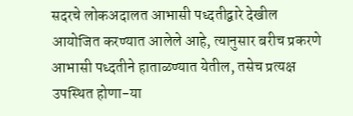सदरचे लोकअदालत आभासी पध्दतीद्वारे देखील आयोजित करण्यात आलेले आहे, त्यानुसार बरीच प्रकरणे आभासी पध्दतीने हाताळण्यात येतील, तसेच प्रत्यक्ष उपस्थित होणा-या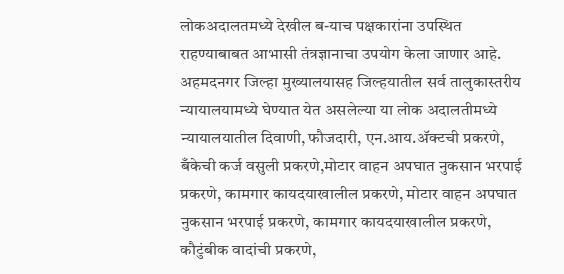लोकअदालतमध्ये देखील ब-याच पक्षकारांना उपस्थित राहण्याबाबत आभासी तंत्रज्ञानाचा उपयोग केला जाणार आहे.
अहमदनगर जिल्हा मुख्यालयासह जिल्हयातील सर्व तालुकास्तरीय न्यायालयामध्ये घेण्यात येत असलेल्या या लोक अदालतीमध्ये न्यायालयातील दिवाणी, फौजदारी, एन.आय.ॲक्टची प्रकरणे, बँकेची कर्ज वसुली प्रकरणे,मोटार वाहन अपघात नुकसान भरपाई प्रकरणे, कामगार कायदयाखालील प्रकरणे, मोटार वाहन अपघात नुकसान भरपाई प्रकरणे, कामगार कायदयाखालील प्रकरणे, कौटुंबीक वादांची प्रकरणे,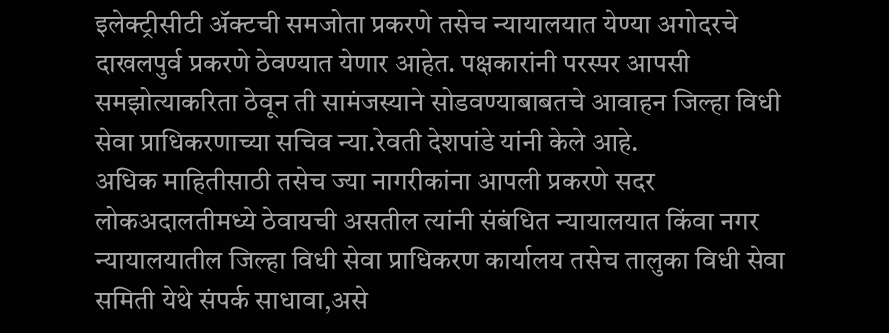इलेक्ट्रीसीटी ॲक्टची समजोता प्रकरणे तसेच न्यायालयात येण्या अगोदरचे दाखलपुर्व प्रकरणे ठेवण्यात येणार आहेत. पक्षकारांनी परस्पर आपसी समझोत्याकरिता ठेवून ती सामंजस्याने सोडवण्याबाबतचे आवाहन जिल्हा विधी सेवा प्राधिकरणाच्या सचिव न्या.रेवती देशपांडे यांनी केले आहे.
अधिक माहितीसाठी तसेच ज्या नागरीकांना आपली प्रकरणे सदर लोकअदालतीमध्ये ठेवायची असतील त्यांनी संबंधित न्यायालयात किंवा नगर न्यायालयातील जिल्हा विधी सेवा प्राधिकरण कार्यालय तसेच तालुका विधी सेवा समिती येथे संपर्क साधावा,असे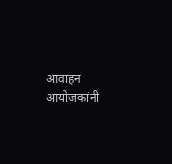आवाहन आयोजकांनी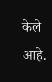केले आहे.